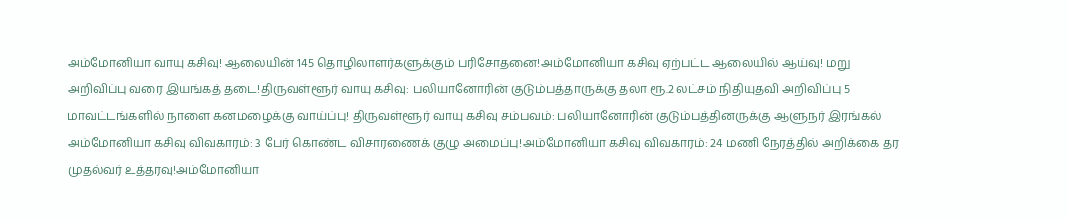அம்மோனியா வாயு கசிவு! ஆலையின் 145 தொழிலாளர்களுக்கும் பரிசோதனை!அம்மோனியா கசிவு ஏற்பட்ட ஆலையில் ஆய்வு! மறு அறிவிப்பு வரை இயங்கத் தடை!திருவள்ளூர் வாயு கசிவு: பலியானோரின் குடும்பத்தாருக்கு தலா ரூ.2 லட்சம் நிதியுதவி அறிவிப்பு 5 மாவட்டங்களில் நாளை கனமழைக்கு வாய்ப்பு! திருவள்ளூர் வாயு கசிவு சம்பவம்: பலியானோரின் குடும்பத்தினருக்கு ஆளுநர் இரங்கல் அம்மோனியா கசிவு விவகாரம்: 3 பேர் கொண்ட விசாரணைக் குழு அமைப்பு!அம்மோனியா கசிவு விவகாரம்: 24 மணி நேரத்தில் அறிக்கை தர முதல்வர் உத்தரவு!அம்மோனியா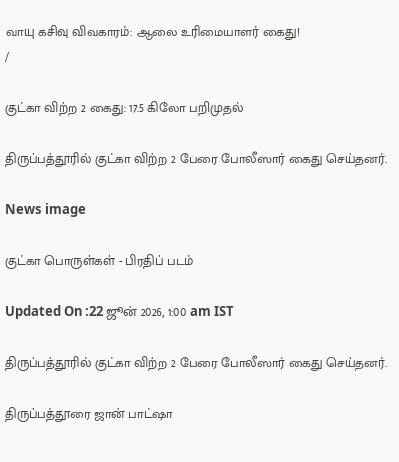வாயு கசிவு விவகாரம்: ஆலை உரிமையாளர் கைது!
/

குட்கா விற்ற 2 கைது: 17.5 கிலோ பறிமுதல்

திருப்பத்தூரில் குட்கா விற்ற 2 பேரை போலீஸார் கைது செய்தனர்.

News image

குட்கா பொருள்கள் - பிரதிப் படம்

Updated On :22 ஜூன் 2026, 1:00 am IST

திருப்பத்தூரில் குட்கா விற்ற 2 பேரை போலீஸார் கைது செய்தனர்.

திருப்பத்தூரை ஜான் பாட்ஷா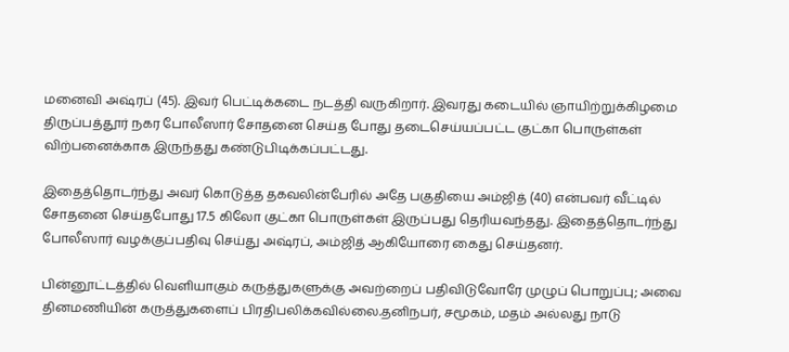மனைவி அஷ்ரப் (45). இவர் பெட்டிக்கடை நடத்தி வருகிறார். இவரது கடையில் ஞாயிற்றுக்கிழமை திருப்பத்தூர் நகர போலீஸார் சோதனை செய்த போது தடைசெய்யப்பட்ட குட்கா பொருள்கள் விற்பனைக்காக இருந்தது கண்டுபிடிக்கப்பட்டது.

இதைத்தொடர்ந்து அவர் கொடுத்த தகவலின்பேரில் அதே பகுதியை அம்ஜித் (40) என்பவர் வீட்டில் சோதனை செய்தபோது 17.5 கிலோ குட்கா பொருள்கள் இருப்பது தெரியவந்தது. இதைத்தொடர்ந்து போலீஸார் வழக்குப்பதிவு செய்து அஷ்ரப், அம்ஜித் ஆகியோரை கைது செய்தனர்.

பின்னூட்டத்தில் வெளியாகும் கருத்துகளுக்கு அவற்றைப் பதிவிடுவோரே முழுப் பொறுப்பு; அவை தினமணியின் கருத்துகளைப் பிரதிபலிக்கவில்லை.தனிநபர், சமூகம், மதம் அல்லது நாடு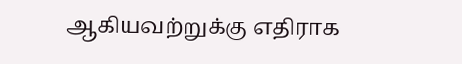ஆகியவற்றுக்கு எதிராக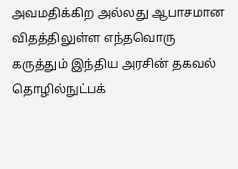அவமதிக்கிற அல்லது ஆபாசமான விதத்திலுள்ள எந்தவொரு கருத்தும் இந்திய அரசின் தகவல் தொழில்நுட்பக்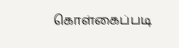கொள்கைப்படி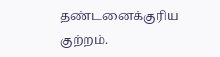தண்டனைக்குரிய குற்றம்.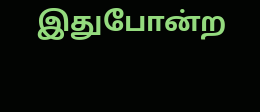இதுபோன்ற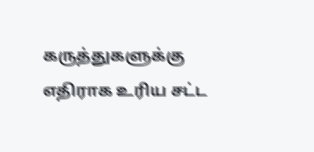கருத்துகளுக்கு எதிராக உரிய சட்ட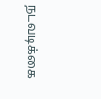நடவடிக்கை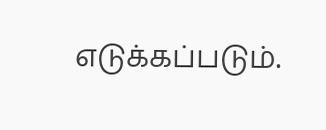எடுக்கப்படும்.